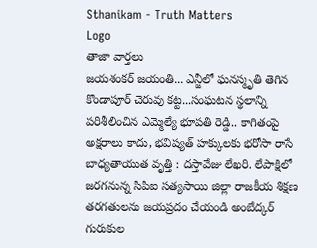Sthanikam - Truth Matters
Logo
తాజా వార్తలు
జయశంకర్ జయంతి... ఎన్జీలో ఘనస్మృతి తెగిన కొండాపూర్ చెరువు కట్ట...సంఘటన స్థలాన్ని పరిశీలించిన ఎమ్మెల్యే భూపతి రెడ్డి.. కాగితంపై అక్షరాలు కాదు, భవిష్యత్‌ హక్కులకు భరోసా రాసే బాధ్యతాయుత వృత్తి : దస్తావేజు లేఖరి. లేపాక్షిలో జరగనున్న సిపిఐ సత్యసాయి జిల్లా రాజకీయ శిక్షణ తరగతులను జయప్రదం చేయండి అంబేద్కర్ గురుకుల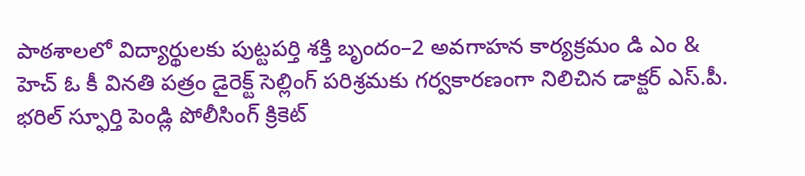పాఠశాలలో విద్యార్థులకు పుట్టపర్తి శక్తి బృందం–2 అవగాహన కార్యక్రమం డి ఎం & హెచ్ ఓ కీ వినతి పత్రం డైరెక్ట్ సెల్లింగ్ పరిశ్రమకు గర్వకారణంగా నిలిచిన డాక్టర్ ఎస్.పీ. భరిల్ స్ఫూర్తి పెండ్లి పోలీసింగ్ క్రికెట్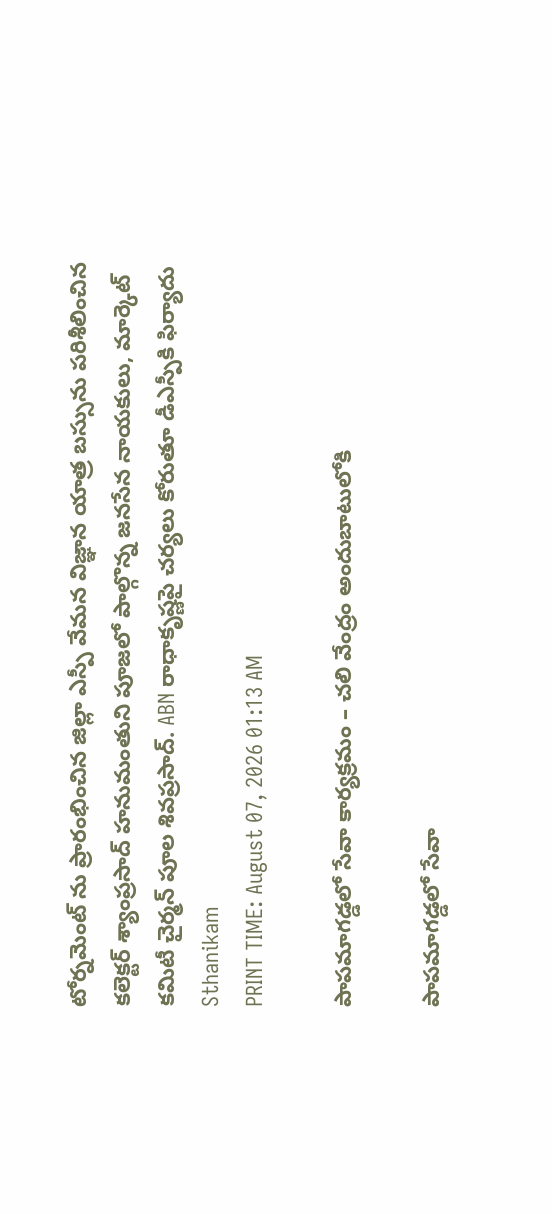టోర్నమెంట్ ను ప్రారంభించిన జిల్లా ఎస్పీ వేమన విజ్ఞాన యాత్ర బస్సును పరిశీలించిన కలెక్టర్ శ్యాంప్రసాద్ హనుమంతుని పూజలో పాల్గొన్న జనసేన నాయకులు, మార్కెట్ కమిటీ చైర్మన్ పూల శివప్రసాద్. ABN రాధాకృష్ణపై చర్యలు కోరుతూ డీఎస్పీకి ఫిర్యాదు
Sthanikam
PRINT TIME: August 07, 2026 01:13 AM

పాపమాగడ్డలో సేవా కార్యక్రమం – చలి వేంద్రం అందుబాటులోకి

పాపమాగడ్డలో సేవా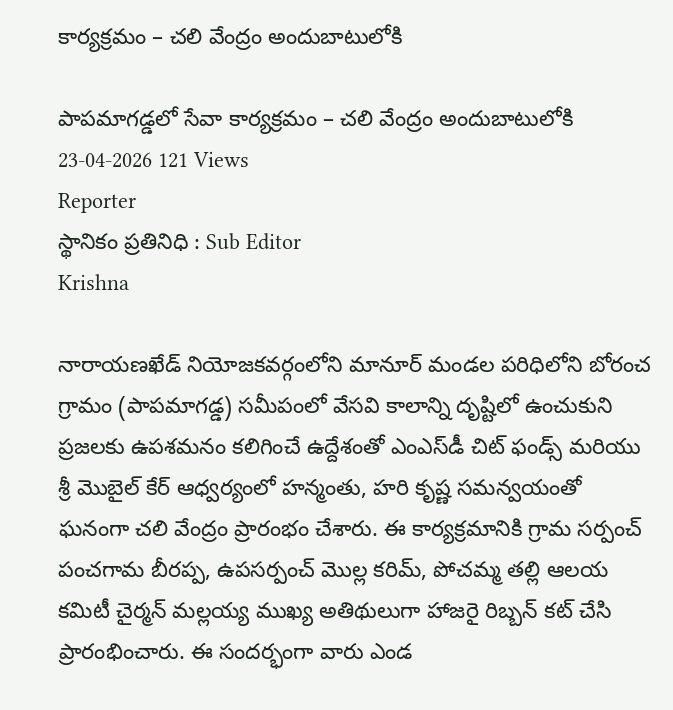కార్యక్రమం – చలి వేంద్రం అందుబాటులోకి

పాపమాగడ్డలో సేవా కార్యక్రమం – చలి వేంద్రం అందుబాటులోకి
23-04-2026 121 Views
Reporter
స్థానికం ప్రతినిధి : Sub Editor
Krishna

నారాయణఖేడ్ నియోజకవర్గంలోని మానూర్ మండల పరిధిలోని బోరంచ గ్రామం (పాపమాగడ్డ) సమీపంలో వేసవి కాలాన్ని దృష్టిలో ఉంచుకుని ప్రజలకు ఉపశమనం కలిగించే ఉద్దేశంతో ఎంఎస్‌డీ చిట్ ఫండ్స్ మరియు శ్రీ మొబైల్ కేర్ ఆధ్వర్యంలో హన్మంతు, హరి కృష్ణ సమన్వయంతో ఘనంగా చలి వేంద్రం ప్రారంభం చేశారు. ఈ కార్యక్రమానికి గ్రామ సర్పంచ్ పంచగామ బీరప్ప, ఉపసర్పంచ్ మొల్ల కరిమ్, పోచమ్మ తల్లి ఆలయ కమిటీ చైర్మన్ మల్లయ్య ముఖ్య అతిథులుగా హాజరై రిబ్బన్ కట్ చేసి ప్రారంభించారు. ఈ సందర్భంగా వారు ఎండ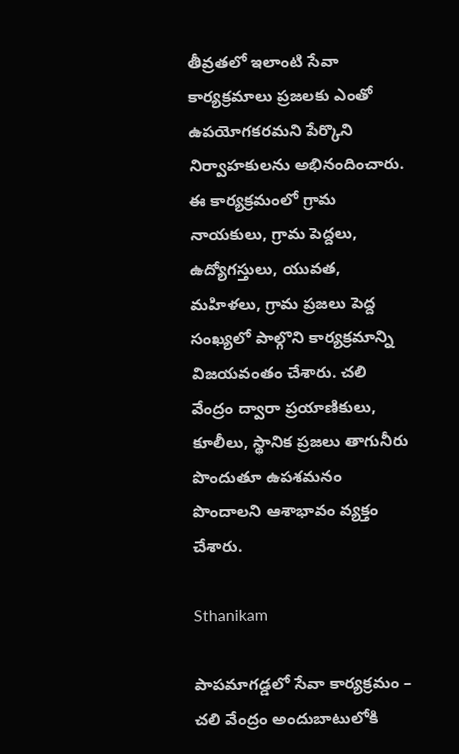తీవ్రతలో ఇలాంటి సేవా కార్యక్రమాలు ప్రజలకు ఎంతో ఉపయోగకరమని పేర్కొని నిర్వాహకులను అభినందించారు. ఈ కార్యక్రమంలో గ్రామ నాయకులు, గ్రామ పెద్దలు, ఉద్యోగస్తులు, యువత, మహిళలు, గ్రామ ప్రజలు పెద్ద సంఖ్యలో పాల్గొని కార్యక్రమాన్ని విజయవంతం చేశారు. చలి వేంద్రం ద్వారా ప్రయాణికులు, కూలీలు, స్థానిక ప్రజలు తాగునీరు పొందుతూ ఉపశమనం పొందాలని ఆశాభావం వ్యక్తం చేశారు.

Sthanikam

పాపమాగడ్డలో సేవా కార్యక్రమం – చలి వేంద్రం అందుబాటులోకి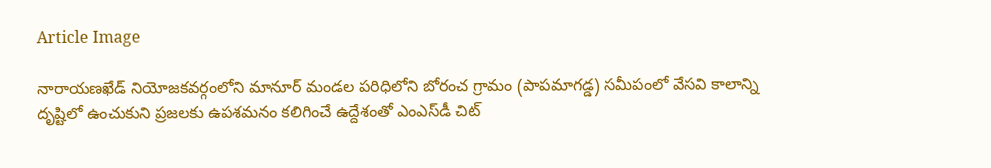Article Image

నారాయణఖేడ్ నియోజకవర్గంలోని మానూర్ మండల పరిధిలోని బోరంచ గ్రామం (పాపమాగడ్డ) సమీపంలో వేసవి కాలాన్ని దృష్టిలో ఉంచుకుని ప్రజలకు ఉపశమనం కలిగించే ఉద్దేశంతో ఎంఎస్‌డీ చిట్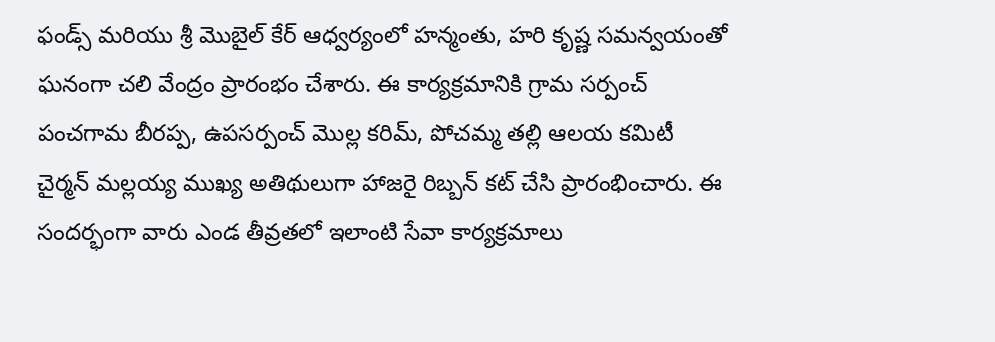ఫండ్స్ మరియు శ్రీ మొబైల్ కేర్ ఆధ్వర్యంలో హన్మంతు, హరి కృష్ణ సమన్వయంతో ఘనంగా చలి వేంద్రం ప్రారంభం చేశారు. ఈ కార్యక్రమానికి గ్రామ సర్పంచ్ పంచగామ బీరప్ప, ఉపసర్పంచ్ మొల్ల కరిమ్, పోచమ్మ తల్లి ఆలయ కమిటీ చైర్మన్ మల్లయ్య ముఖ్య అతిథులుగా హాజరై రిబ్బన్ కట్ చేసి ప్రారంభించారు. ఈ సందర్భంగా వారు ఎండ తీవ్రతలో ఇలాంటి సేవా కార్యక్రమాలు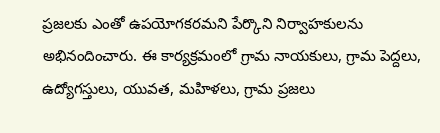ప్రజలకు ఎంతో ఉపయోగకరమని పేర్కొని నిర్వాహకులను అభినందించారు. ఈ కార్యక్రమంలో గ్రామ నాయకులు, గ్రామ పెద్దలు, ఉద్యోగస్తులు, యువత, మహిళలు, గ్రామ ప్రజలు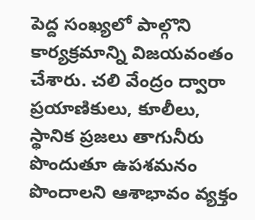పెద్ద సంఖ్యలో పాల్గొని కార్యక్రమాన్ని విజయవంతం చేశారు. చలి వేంద్రం ద్వారా ప్రయాణికులు, కూలీలు, స్థానిక ప్రజలు తాగునీరు పొందుతూ ఉపశమనం పొందాలని ఆశాభావం వ్యక్తం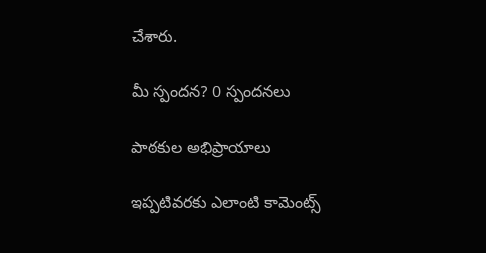చేశారు.

మీ స్పందన? 0 స్పందనలు

పాఠకుల అభిప్రాయాలు

ఇప్పటివరకు ఎలాంటి కామెంట్స్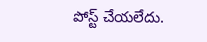పోస్ట్ చేయలేదు.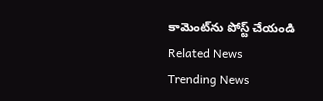కామెంట్‌ను పోస్ట్ చేయండి
Related News
Trending News